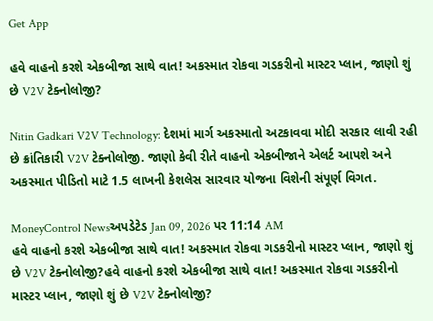Get App

હવે વાહનો કરશે એકબીજા સાથે વાત! અકસ્માત રોકવા ગડકરીનો માસ્ટર પ્લાન, જાણો શું છે V2V ટેક્નોલોજી?

Nitin Gadkari V2V Technology: દેશમાં માર્ગ અકસ્માતો અટકાવવા મોદી સરકાર લાવી રહી છે ક્રાંતિકારી V2V ટેક્નોલોજી. જાણો કેવી રીતે વાહનો એકબીજાને એલર્ટ આપશે અને અકસ્માત પીડિતો માટે 1.5 લાખની કેશલેસ સારવાર યોજના વિશેની સંપૂર્ણ વિગત.

MoneyControl Newsઅપડેટેડ Jan 09, 2026 પર 11:14 AM
હવે વાહનો કરશે એકબીજા સાથે વાત! અકસ્માત રોકવા ગડકરીનો માસ્ટર પ્લાન, જાણો શું છે V2V ટેક્નોલોજી?હવે વાહનો કરશે એકબીજા સાથે વાત! અકસ્માત રોકવા ગડકરીનો માસ્ટર પ્લાન, જાણો શું છે V2V ટેક્નોલોજી?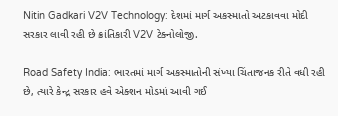Nitin Gadkari V2V Technology: દેશમાં માર્ગ અકસ્માતો અટકાવવા મોદી સરકાર લાવી રહી છે ક્રાંતિકારી V2V ટેક્નોલોજી.

Road Safety India: ભારતમાં માર્ગ અકસ્માતોની સંખ્યા ચિંતાજનક રીતે વધી રહી છે, ત્યારે કેન્દ્ર સરકાર હવે એક્શન મોડમાં આવી ગઈ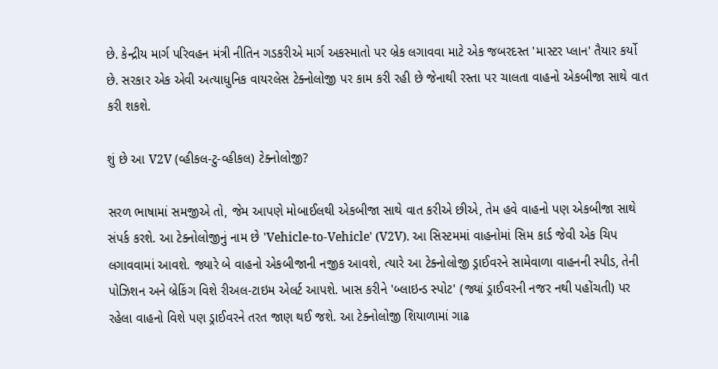છે. કેન્દ્રીય માર્ગ પરિવહન મંત્રી નીતિન ગડકરીએ માર્ગ અકસ્માતો પર બ્રેક લગાવવા માટે એક જબરદસ્ત 'માસ્ટર પ્લાન' તૈયાર કર્યો છે. સરકાર એક એવી અત્યાધુનિક વાયરલેસ ટેક્નોલોજી પર કામ કરી રહી છે જેનાથી રસ્તા પર ચાલતા વાહનો એકબીજા સાથે વાત કરી શકશે.

શું છે આ V2V (વ્હીકલ-ટુ-વ્હીકલ) ટેક્નોલોજી?

સરળ ભાષામાં સમજીએ તો, જેમ આપણે મોબાઈલથી એકબીજા સાથે વાત કરીએ છીએ, તેમ હવે વાહનો પણ એકબીજા સાથે સંપર્ક કરશે. આ ટેક્નોલોજીનું નામ છે 'Vehicle-to-Vehicle' (V2V). આ સિસ્ટમમાં વાહનોમાં સિમ કાર્ડ જેવી એક ચિપ લગાવવામાં આવશે. જ્યારે બે વાહનો એકબીજાની નજીક આવશે, ત્યારે આ ટેક્નોલોજી ડ્રાઈવરને સામેવાળા વાહનની સ્પીડ, તેની પોઝિશન અને બ્રેકિંગ વિશે રીઅલ-ટાઇમ એલર્ટ આપશે. ખાસ કરીને 'બ્લાઇન્ડ સ્પોટ' (જ્યાં ડ્રાઈવરની નજર નથી પહોંચતી) પર રહેલા વાહનો વિશે પણ ડ્રાઈવરને તરત જાણ થઈ જશે. આ ટેક્નોલોજી શિયાળામાં ગાઢ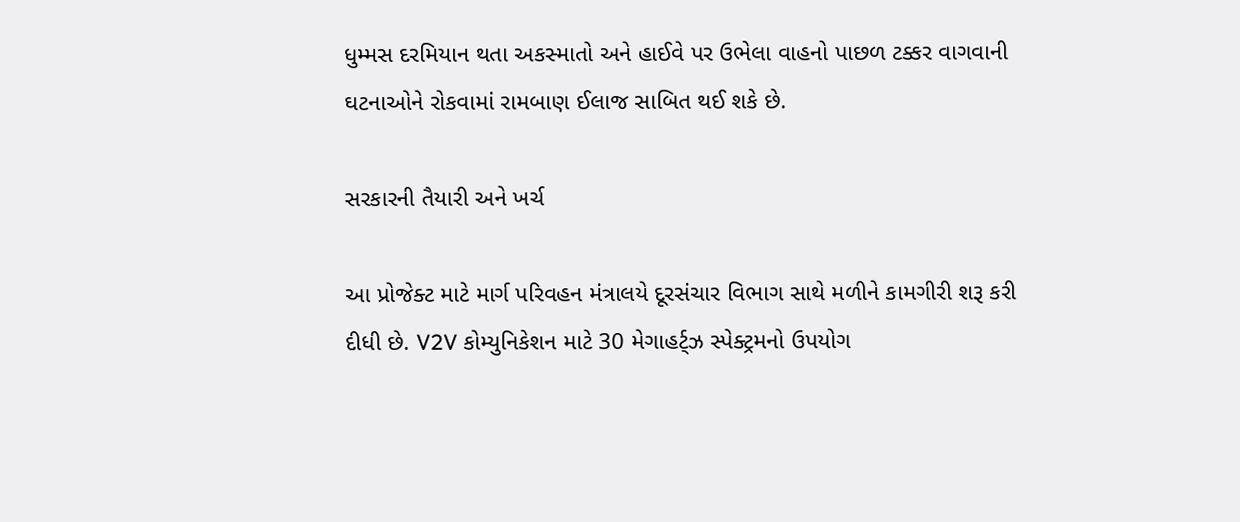ધુમ્મસ દરમિયાન થતા અકસ્માતો અને હાઈવે પર ઉભેલા વાહનો પાછળ ટક્કર વાગવાની ઘટનાઓને રોકવામાં રામબાણ ઈલાજ સાબિત થઈ શકે છે.

સરકારની તૈયારી અને ખર્ચ

આ પ્રોજેક્ટ માટે માર્ગ પરિવહન મંત્રાલયે દૂરસંચાર વિભાગ સાથે મળીને કામગીરી શરૂ કરી દીધી છે. V2V કોમ્યુનિકેશન માટે 30 મેગાહર્ટ્ઝ સ્પેક્ટ્રમનો ઉપયોગ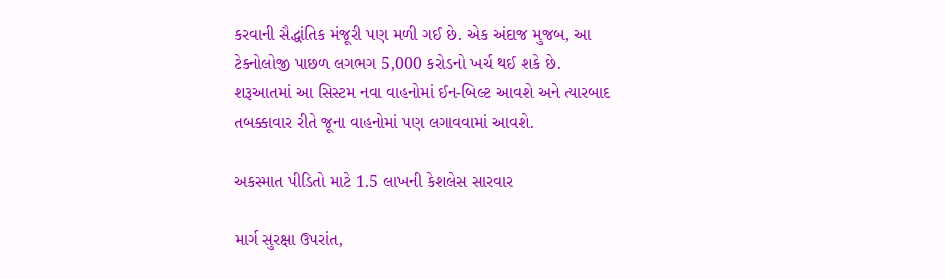કરવાની સૈદ્ધાંતિક મંજૂરી પણ મળી ગઈ છે. એક અંદાજ મુજબ, આ ટેક્નોલોજી પાછળ લગભગ 5,000 કરોડનો ખર્ચ થઈ શકે છે. શરૂઆતમાં આ સિસ્ટમ નવા વાહનોમાં ઈન-બિલ્ટ આવશે અને ત્યારબાદ તબક્કાવાર રીતે જૂના વાહનોમાં પણ લગાવવામાં આવશે.

અકસ્માત પીડિતો માટે 1.5 લાખની કેશલેસ સારવાર

માર્ગ સુરક્ષા ઉપરાંત,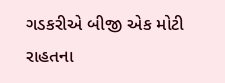ગડકરીએ બીજી એક મોટી રાહતના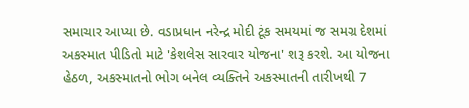સમાચાર આપ્યા છે. વડાપ્રધાન નરેન્દ્ર મોદી ટૂંક સમયમાં જ સમગ્ર દેશમાં અકસ્માત પીડિતો માટે 'કેશલેસ સારવાર યોજના' શરૂ કરશે. આ યોજના હેઠળ, અકસ્માતનો ભોગ બનેલ વ્યક્તિને અકસ્માતની તારીખથી 7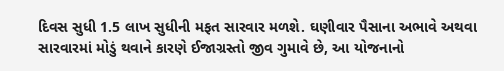દિવસ સુધી 1.5 લાખ સુધીની મફત સારવાર મળશે. ઘણીવાર પૈસાના અભાવે અથવા સારવારમાં મોડું થવાને કારણે ઈજાગ્રસ્તો જીવ ગુમાવે છે, આ યોજનાનો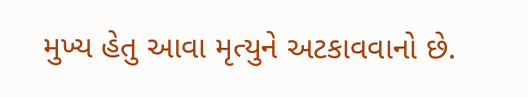મુખ્ય હેતુ આવા મૃત્યુને અટકાવવાનો છે.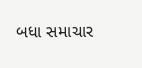બધા સમાચાર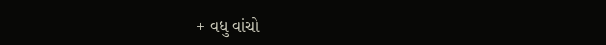+ વધુ વાંચો